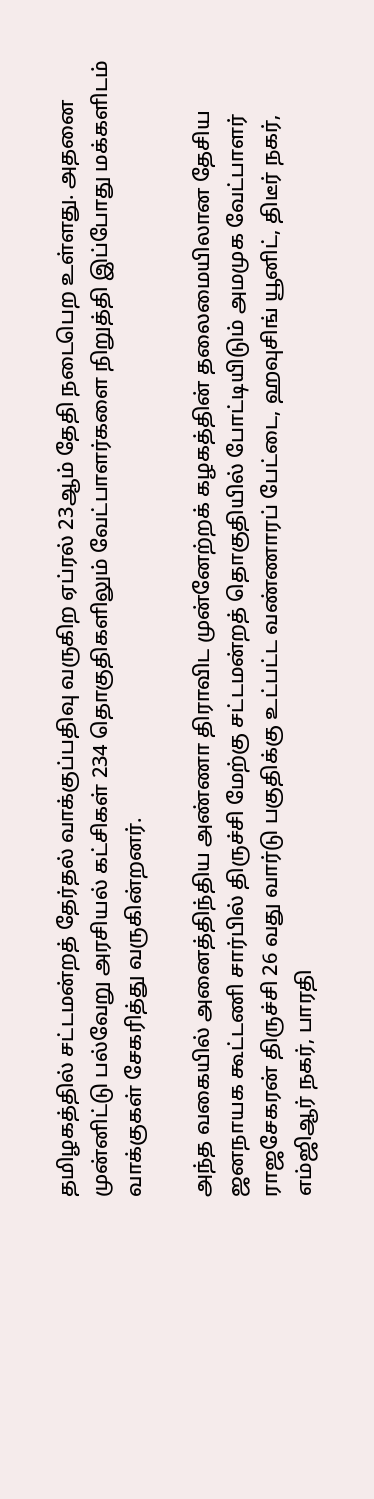தமிழகத்தில் சட்டமன்றத் தேர்தல் வாக்குப்பதிவு வருகிற ஏப்ரல் 23ஆம் தேதி நடைபெற உள்ளது. அதனை முன்னிட்டு பல்வேறு அரசியல் கட்சிகள் 234 தொகுதிகளிலும் வேட்பாளர்களை நிறுத்தி இப்போது மக்களிடம் வாக்குகள் சேகரித்து வருகின்றனர்.

அந்த வகையில் அனைத்திந்திய அண்ணா திராவிட முன்னேற்றக் கழகத்தின் தலைமையிலான தேசிய ஜனநாயக கூட்டணி சார்பில் திருச்சி மேற்கு சட்டமன்றத் தொகுதியில் போட்டியிடும் அமமுக வேட்பாளர் ராஜசேகரன் திருச்சி 26 வது வார்டு பகுதிக்கு உட்பட்ட வண்ணாரப் பேட்டை, ஹவுசிங் யூனிட், திடீர் நகர், எம்ஜிஆர் நகர், பாரதி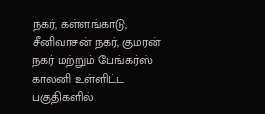நகர், கள்ளங்காடு, சீனிவாசன் நகர், குமரன் நகர் மற்றும் பேங்கர்ஸ் காலனி உள்ளிட்ட பகுதிகளில்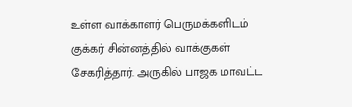உள்ள வாக்காளர் பெருமக்களிடம் குக்கர் சின்னத்தில் வாக்குகள் சேகரித்தார். அருகில் பாஜக மாவட்ட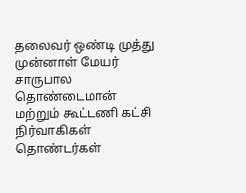தலைவர் ஒண்டி முத்து முன்னாள் மேயர் சாருபால தொண்டைமான் மற்றும் கூட்டணி கட்சி நிர்வாகிகள் தொண்டர்கள்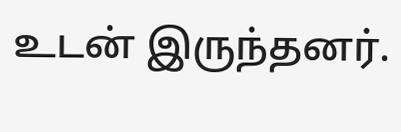உடன் இருந்தனர்.